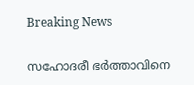Breaking News

സഹോദരീ ഭർത്താവിനെ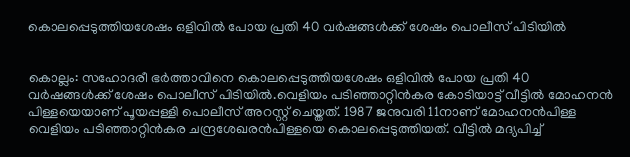കൊലപ്പെടുത്തിയശേഷം ഒളിവിൽ പോയ പ്രതി 40 വർഷങ്ങൾക്ക് ശേഷം പൊലീസ് പിടിയിൽ


കൊല്ലം: സഹോദരീ ഭർത്താവിനെ കൊലപ്പെടുത്തിയശേഷം ഒളിവിൽ പോയ പ്രതി 40 വർഷങ്ങൾക്ക് ശേഷം പൊലീസ് പിടിയിൽ.വെളിയം പടിഞ്ഞാറ്റിൻകര കോടിയാട്ട് വീട്ടിൽ മോഹനൻ പിള്ളയെയാണ് പൂയപ്പള്ളി പൊലീസ് അറസ്റ്റ് ചെയ്തത്. 1987 ജനുവരി 11നാണ് മോഹനൻപിള്ള വെളിയം പടിഞ്ഞാറ്റിൻകര ചന്ദ്രശേഖരൻപിള്ളയെ കൊലപ്പെടുത്തിയത്. വീട്ടിൽ മദ്യപിച്ച്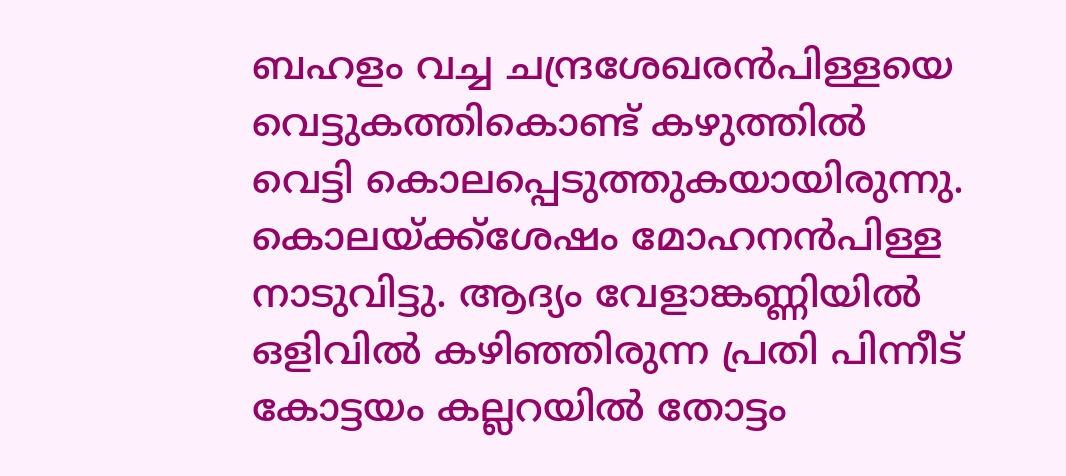ബഹളം വച്ച ചന്ദ്രശേഖരൻപിള്ളയെ വെട്ടുകത്തികൊണ്ട് കഴുത്തിൽ വെട്ടി കൊലപ്പെടുത്തുകയായിരുന്നു. കൊലയ്ക്ക്ശേഷം മോഹനന്‍പിള്ള നാടുവിട്ടു. ആദ്യം വേളാങ്കണ്ണിയിൽ ഒളിവിൽ കഴിഞ്ഞിരുന്ന പ്രതി പിന്നീട് കോട്ടയം കല്ലറയിൽ തോട്ടം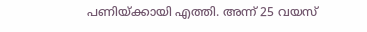പണിയ്ക്കായി എത്തി. അന്ന് 25 വയസ്‌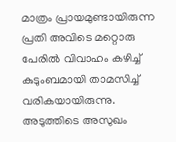മാത്രം പ്രായമുണ്ടായിരുന്ന പ്രതി അവിടെ മറ്റൊരു പേരിൽ വിവാഹം കഴിച്ച് കുടുംബമായി താമസിച്ച് വരികയായിരുന്നു. അടുത്തിടെ അസുഖം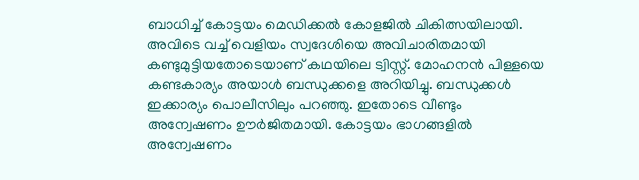ബാധിച്ച് കോട്ടയം മെഡിക്കൽ കോളജിൽ ചികിത്സയിലായി. അവിടെ വച്ച് വെളിയം സ്വദേശിയെ അവിചാരിതമായി കണ്ടുമുട്ടിയതോടെയാണ് കഥയിലെ ട്വിസ്റ്റ്. മോഹനൻ പിള്ളയെ കണ്ടകാര്യം അയാൾ ബന്ധുക്കളെ അറിയിച്ചു. ബന്ധുക്കൾ ഇക്കാര്യം പൊലീസിലും പറഞ്ഞു. ഇതോടെ വീണ്ടും അന്വേഷണം ഊർജിതമായി. കോട്ടയം ഭാഗങ്ങളിൽ അന്വേഷണം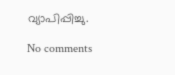വ്യാപിപ്പിച്ചു.

No comments